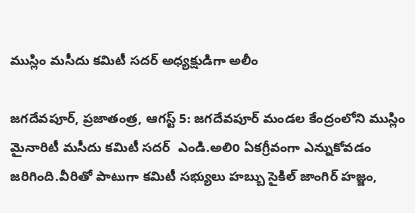ముస్లిం మసీదు కమిటీ సదర్ అధ్యక్షుడిగా అలీం

జగదేవపూర్, ప్రజాతంత్ర, ఆగస్ట్ 5: జగదేవపూర్ మండల కేంద్రంలోని ముస్లిం మైనారిటీ మసీదు కమిటీ సదర్  ఎండి.అలిo ఏకగ్రీవంగా ఎన్నుకోవడం జరిగింది.వీరితో పాటుగా కమిటీ సభ్యులు హబ్బు సైకిల్ జాంగిర్ హజ్జం,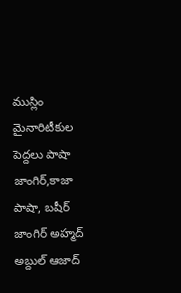ముస్లిం మైనారిటీకుల పెద్దలు పాషా జాంగిర్,కాజా పాషా, బషీర్ జాంగిర్ అహ్మద్ అబ్దుల్ ఆజాద్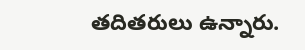తదితరులు ఉన్నారు.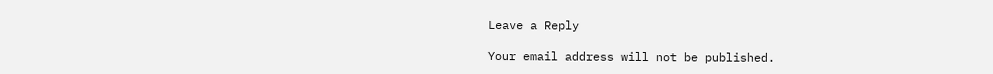Leave a Reply

Your email address will not be published.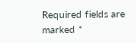Required fields are marked *